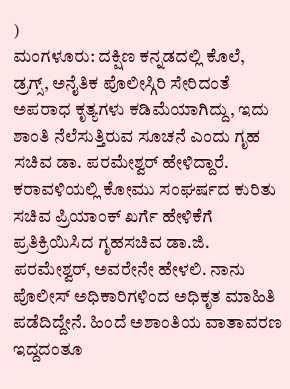)
ಮಂಗಳೂರು: ದಕ್ಷಿಣ ಕನ್ನಡದಲ್ಲಿ ಕೊಲೆ, ಡ್ರಗ್ಸ್, ಅನೈತಿಕ ಪೊಲೀಸ್ಗಿರಿ ಸೇರಿದಂತೆ ಅಪರಾಧ ಕೃತ್ಯಗಳು ಕಡಿಮೆಯಾಗಿದ್ದು, ಇದು ಶಾಂತಿ ನೆಲೆಸುತ್ತಿರುವ ಸೂಚನೆ ಎಂದು ಗೃಹ ಸಚಿವ ಡಾ. ಪರಮೇಶ್ವರ್ ಹೇಳಿದ್ದಾರೆ.
ಕರಾವಳಿಯಲ್ಲಿ ಕೋಮು ಸಂಘರ್ಷದ ಕುರಿತು ಸಚಿವ ಪ್ರಿಯಾಂಕ್ ಖರ್ಗೆ ಹೇಳಿಕೆಗೆ ಪ್ರತಿಕ್ರಿಯಿಸಿದ ಗೃಹಸಚಿವ ಡಾ.ಜಿ. ಪರಮೇಶ್ವರ್, ಅವರೇನೇ ಹೇಳಲಿ. ನಾನು ಪೊಲೀಸ್ ಅಧಿಕಾರಿಗಳಿಂದ ಅಧಿಕೃತ ಮಾಹಿತಿ ಪಡೆದಿದ್ದೇನೆ. ಹಿಂದೆ ಅಶಾಂತಿಯ ವಾತಾವರಣ ಇದ್ದದಂತೂ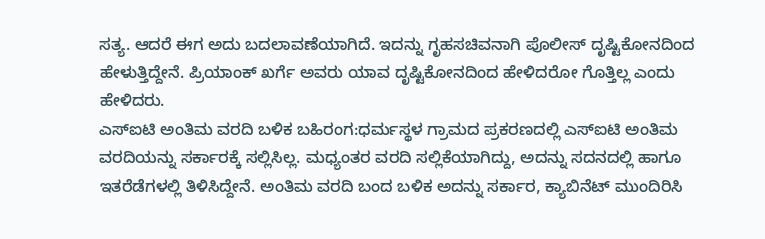ಸತ್ಯ. ಆದರೆ ಈಗ ಅದು ಬದಲಾವಣೆಯಾಗಿದೆ. ಇದನ್ನು ಗೃಹಸಚಿವನಾಗಿ ಪೊಲೀಸ್ ದೃಷ್ಟಿಕೋನದಿಂದ ಹೇಳುತ್ತಿದ್ದೇನೆ. ಪ್ರಿಯಾಂಕ್ ಖರ್ಗೆ ಅವರು ಯಾವ ದೃಷ್ಟಿಕೋನದಿಂದ ಹೇಳಿದರೋ ಗೊತ್ತಿಲ್ಲ ಎಂದು ಹೇಳಿದರು.
ಎಸ್ಐಟಿ ಅಂತಿಮ ವರದಿ ಬಳಿಕ ಬಹಿರಂಗ:ಧರ್ಮಸ್ಥಳ ಗ್ರಾಮದ ಪ್ರಕರಣದಲ್ಲಿ ಎಸ್ಐಟಿ ಅಂತಿಮ ವರದಿಯನ್ನು ಸರ್ಕಾರಕ್ಕೆ ಸಲ್ಲಿಸಿಲ್ಲ. ಮಧ್ಯಂತರ ವರದಿ ಸಲ್ಲಿಕೆಯಾಗಿದ್ದು, ಅದನ್ನು ಸದನದಲ್ಲಿ ಹಾಗೂ ಇತರೆಡೆಗಳಲ್ಲಿ ತಿಳಿಸಿದ್ದೇನೆ. ಅಂತಿಮ ವರದಿ ಬಂದ ಬಳಿಕ ಅದನ್ನು ಸರ್ಕಾರ, ಕ್ಯಾಬಿನೆಟ್ ಮುಂದಿರಿಸಿ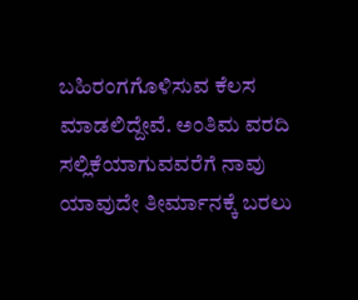ಬಹಿರಂಗಗೊಳಿಸುವ ಕೆಲಸ ಮಾಡಲಿದ್ದೇವೆ. ಅಂತಿಮ ವರದಿ ಸಲ್ಲಿಕೆಯಾಗುವವರೆಗೆ ನಾವು ಯಾವುದೇ ತೀರ್ಮಾನಕ್ಕೆ ಬರಲು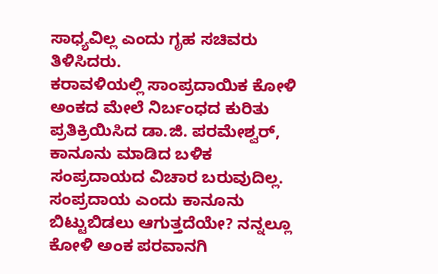ಸಾಧ್ಯವಿಲ್ಲ ಎಂದು ಗೃಹ ಸಚಿವರು ತಿಳಿಸಿದರು.
ಕರಾವಳಿಯಲ್ಲಿ ಸಾಂಪ್ರದಾಯಿಕ ಕೋಳಿ ಅಂಕದ ಮೇಲೆ ನಿರ್ಬಂಧದ ಕುರಿತು ಪ್ರತಿಕ್ರಿಯಿಸಿದ ಡಾ.ಜಿ. ಪರಮೇಶ್ವರ್, ಕಾನೂನು ಮಾಡಿದ ಬಳಿಕ ಸಂಪ್ರದಾಯದ ವಿಚಾರ ಬರುವುದಿಲ್ಲ. ಸಂಪ್ರದಾಯ ಎಂದು ಕಾನೂನು ಬಿಟ್ಟುಬಿಡಲು ಆಗುತ್ತದೆಯೇ? ನನ್ನಲ್ಲೂ ಕೋಳಿ ಅಂಕ ಪರವಾನಗಿ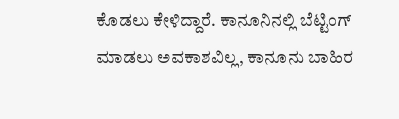ಕೊಡಲು ಕೇಳಿದ್ದಾರೆ. ಕಾನೂನಿನಲ್ಲಿ ಬೆಟ್ಟಿಂಗ್ ಮಾಡಲು ಅವಕಾಶವಿಲ್ಲ, ಕಾನೂನು ಬಾಹಿರ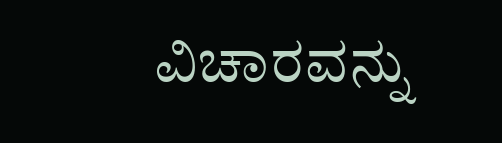ವಿಚಾರವನ್ನು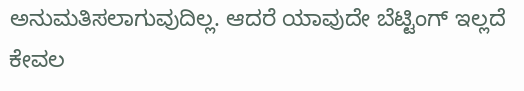ಅನುಮತಿಸಲಾಗುವುದಿಲ್ಲ. ಆದರೆ ಯಾವುದೇ ಬೆಟ್ಟಿಂಗ್ ಇಲ್ಲದೆ ಕೇವಲ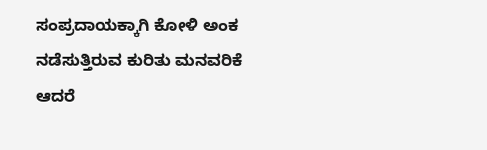ಸಂಪ್ರದಾಯಕ್ಕಾಗಿ ಕೋಳಿ ಅಂಕ ನಡೆಸುತ್ತಿರುವ ಕುರಿತು ಮನವರಿಕೆ ಆದರೆ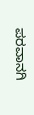ಪರವಾನಗಿ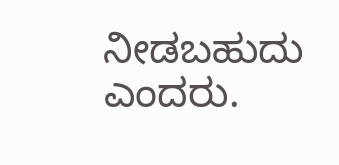ನೀಡಬಹುದು ಎಂದರು.